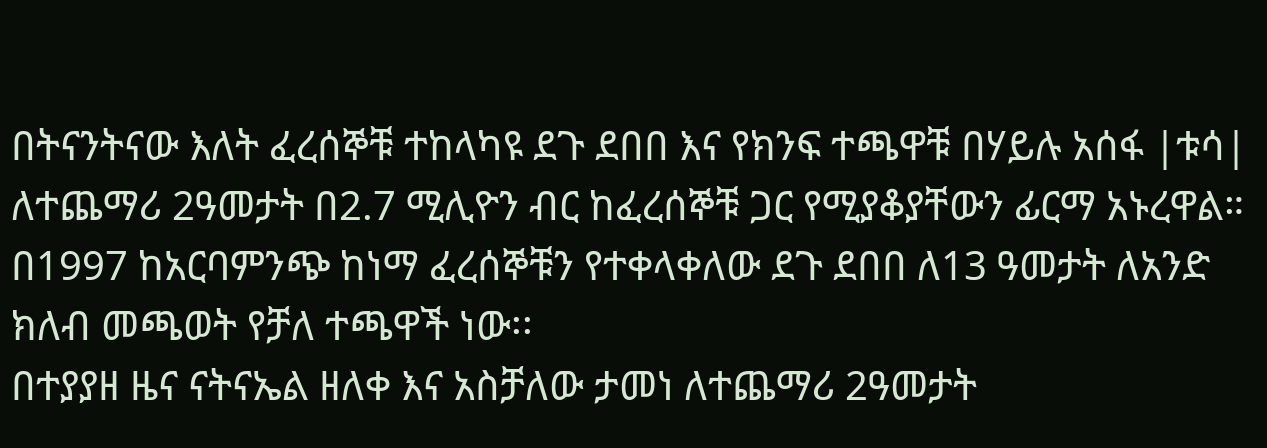በትናንትናው እለት ፈረሰኞቹ ተከላካዩ ደጉ ደበበ እና የክንፍ ተጫዋቹ በሃይሉ አሰፋ |ቱሳ| ለተጨማሪ 2ዓመታት በ2.7 ሚሊዮን ብር ከፈረሰኞቹ ጋር የሚያቆያቸውን ፊርማ አኑረዋል።
በ1997 ከአርባምንጭ ከነማ ፈረሰኞቹን የተቀላቀለው ደጉ ደበበ ለ13 ዓመታት ለአንድ ክለብ መጫወት የቻለ ተጫዋች ነው፡፡
በተያያዘ ዜና ናትናኤል ዘለቀ እና አስቻለው ታመነ ለተጨማሪ 2ዓመታት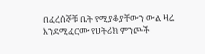በፈረሰኞቹ ቤት የሚያቆያቸውን ውል ዛሬ እንደሚፈርሙ የሀትሪክ ምንጮች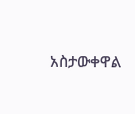አስታውቀዋል